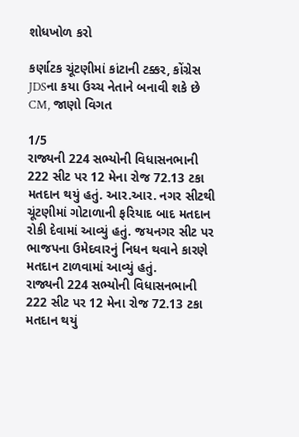શોધખોળ કરો

કર્ણાટક ચૂંટણીમાં કાંટાની ટક્કર, કોંગ્રેસ JDSના કયા ઉચ્ચ નેતાને બનાવી શકે છે CM, જાણો વિગત

1/5
રાજ્યની 224 સભ્યોની વિધાસનભાની 222 સીટ પર 12 મેના રોજ 72.13 ટકા મતદાન થયું હતું. આર.આર. નગર સીટથી ચૂંટણીમાં ગોટાળાની ફરિયાદ બાદ મતદાન રોકી દેવામાં આવ્યું હતું. જયનગર સીટ પર ભાજપના ઉમેદવારનું નિધન થવાને કારણે મતદાન ટાળવામાં આવ્યું હતું.
રાજ્યની 224 સભ્યોની વિધાસનભાની 222 સીટ પર 12 મેના રોજ 72.13 ટકા મતદાન થયું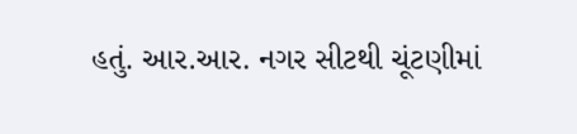હતું. આર.આર. નગર સીટથી ચૂંટણીમાં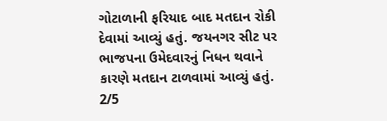ગોટાળાની ફરિયાદ બાદ મતદાન રોકી દેવામાં આવ્યું હતું. જયનગર સીટ પર ભાજપના ઉમેદવારનું નિધન થવાને કારણે મતદાન ટાળવામાં આવ્યું હતું.
2/5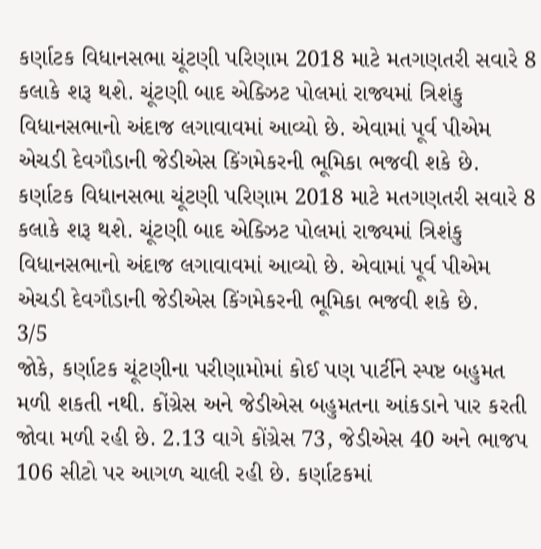કર્ણાટક વિધાનસભા ચૂંટણી પરિણામ 2018 માટે મતગણતરી સવારે 8 કલાકે શરૂ થશે. ચૂંટણી બાદ એક્ઝિટ પોલમાં રાજ્યમાં ત્રિશંકુ વિધાનસભાનો અંદાજ લગાવાવમાં આવ્યો છે. એવામાં પૂર્વ પીએમ એચડી દેવગૌડાની જેડીએસ કિંગમેકરની ભૂમિકા ભજવી શકે છે.
કર્ણાટક વિધાનસભા ચૂંટણી પરિણામ 2018 માટે મતગણતરી સવારે 8 કલાકે શરૂ થશે. ચૂંટણી બાદ એક્ઝિટ પોલમાં રાજ્યમાં ત્રિશંકુ વિધાનસભાનો અંદાજ લગાવાવમાં આવ્યો છે. એવામાં પૂર્વ પીએમ એચડી દેવગૌડાની જેડીએસ કિંગમેકરની ભૂમિકા ભજવી શકે છે.
3/5
જોકે, કર્ણાટક ચૂંટણીના પરીણામોમાં કોઈ પણ પાર્ટીને સ્પષ્ટ બહુમત મળી શકતી નથી. કોંગ્રેસ અને જેડીએસ બહુમતના આંકડાને પાર કરતી જોવા મળી રહી છે. 2.13 વાગે કોંગ્રેસ 73, જેડીએસ 40 અને ભાજપ 106 સીટો પર આગળ ચાલી રહી છે. કર્ણાટકમાં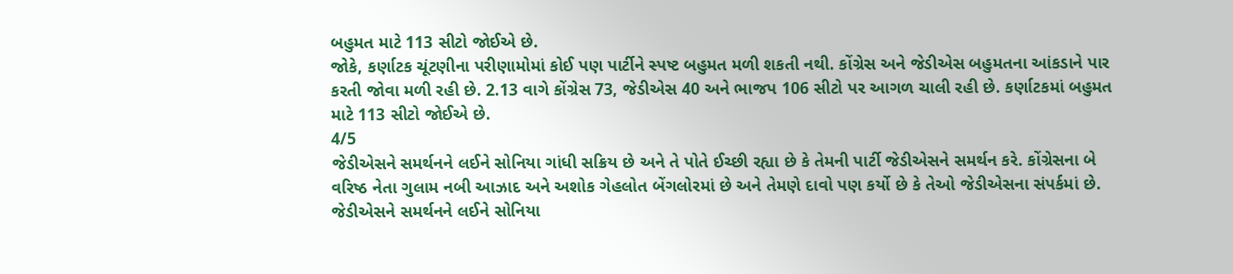બહુમત માટે 113 સીટો જોઈએ છે.
જોકે, કર્ણાટક ચૂંટણીના પરીણામોમાં કોઈ પણ પાર્ટીને સ્પષ્ટ બહુમત મળી શકતી નથી. કોંગ્રેસ અને જેડીએસ બહુમતના આંકડાને પાર કરતી જોવા મળી રહી છે. 2.13 વાગે કોંગ્રેસ 73, જેડીએસ 40 અને ભાજપ 106 સીટો પર આગળ ચાલી રહી છે. કર્ણાટકમાં બહુમત માટે 113 સીટો જોઈએ છે.
4/5
જેડીએસને સમર્થનને લઈને સોનિયા ગાંધી સક્રિય છે અને તે પોતે ઈચ્છી રહ્યા છે કે તેમની પાર્ટી જેડીએસને સમર્થન કરે. કોંગ્રેસના બે વરિષ્ઠ નેતા ગુલામ નબી આઝાદ અને અશોક ગેહલોત બેંગલોરમાં છે અને તેમણે દાવો પણ કર્યો છે કે તેઓ જેડીએસના સંપર્કમાં છે.
જેડીએસને સમર્થનને લઈને સોનિયા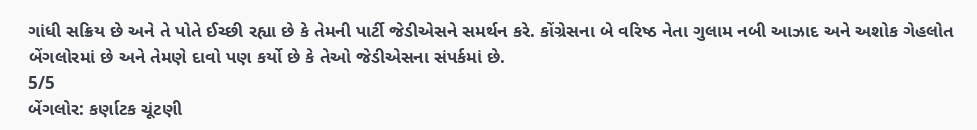ગાંધી સક્રિય છે અને તે પોતે ઈચ્છી રહ્યા છે કે તેમની પાર્ટી જેડીએસને સમર્થન કરે. કોંગ્રેસના બે વરિષ્ઠ નેતા ગુલામ નબી આઝાદ અને અશોક ગેહલોત બેંગલોરમાં છે અને તેમણે દાવો પણ કર્યો છે કે તેઓ જેડીએસના સંપર્કમાં છે.
5/5
બેંગલોર: કર્ણાટક ચૂંટણી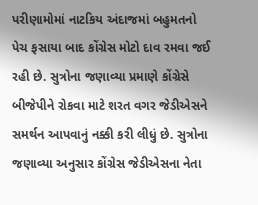પરીણામોમાં નાટકિય અંદાજમાં બહુમતનો પેચ ફસાયા બાદ કોંગ્રેસ મોટો દાવ રમવા જઈ રહી છે. સુત્રોના જણાવ્યા પ્રમાણે કોંગ્રેસે બીજેપીને રોકવા માટે શરત વગર જેડીએસને સમર્થન આપવાનું નક્કી કરી લીધું છે. સુત્રોના જણાવ્યા અનુસાર કોંગ્રેસ જેડીએસના નેતા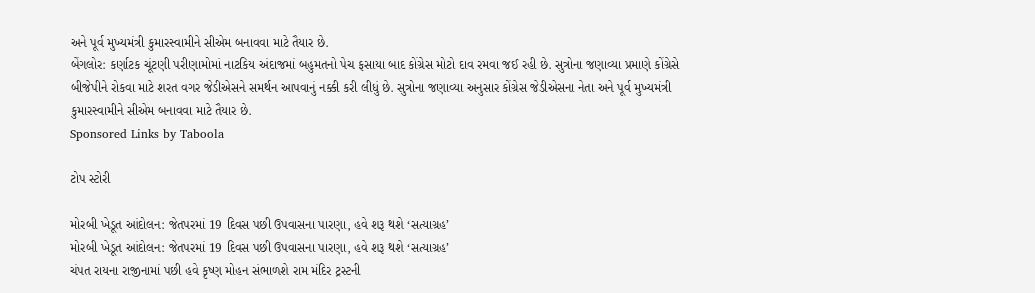અને પૂર્વ મુખ્યમંત્રી કુમારસ્વામીને સીએમ બનાવવા માટે તૈયાર છે.
બેંગલોર: કર્ણાટક ચૂંટણી પરીણામોમાં નાટકિય અંદાજમાં બહુમતનો પેચ ફસાયા બાદ કોંગ્રેસ મોટો દાવ રમવા જઈ રહી છે. સુત્રોના જણાવ્યા પ્રમાણે કોંગ્રેસે બીજેપીને રોકવા માટે શરત વગર જેડીએસને સમર્થન આપવાનું નક્કી કરી લીધું છે. સુત્રોના જણાવ્યા અનુસાર કોંગ્રેસ જેડીએસના નેતા અને પૂર્વ મુખ્યમંત્રી કુમારસ્વામીને સીએમ બનાવવા માટે તૈયાર છે.
Sponsored Links by Taboola

ટોપ સ્ટોરી

મોરબી ખેડૂત આંદોલન: જેતપરમાં 19 દિવસ પછી ઉપવાસના પારણા, હવે શરૂ થશે ‘સત્યાગ્રહ’
મોરબી ખેડૂત આંદોલન: જેતપરમાં 19 દિવસ પછી ઉપવાસના પારણા, હવે શરૂ થશે ‘સત્યાગ્રહ’
ચંપત રાયના રાજીનામાં પછી હવે કૃષ્ણ મોહન સંભાળશે રામ મંદિર ટ્રસ્ટની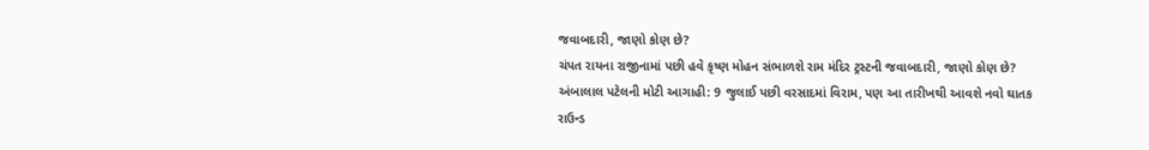જવાબદારી, જાણો કોણ છે?
ચંપત રાયના રાજીનામાં પછી હવે કૃષ્ણ મોહન સંભાળશે રામ મંદિર ટ્રસ્ટની જવાબદારી, જાણો કોણ છે?
અંબાલાલ પટેલની મોટી આગાહી: 9 જુલાઈ પછી વરસાદમાં વિરામ, પણ આ તારીખથી આવશે નવો ઘાતક રાઉન્ડ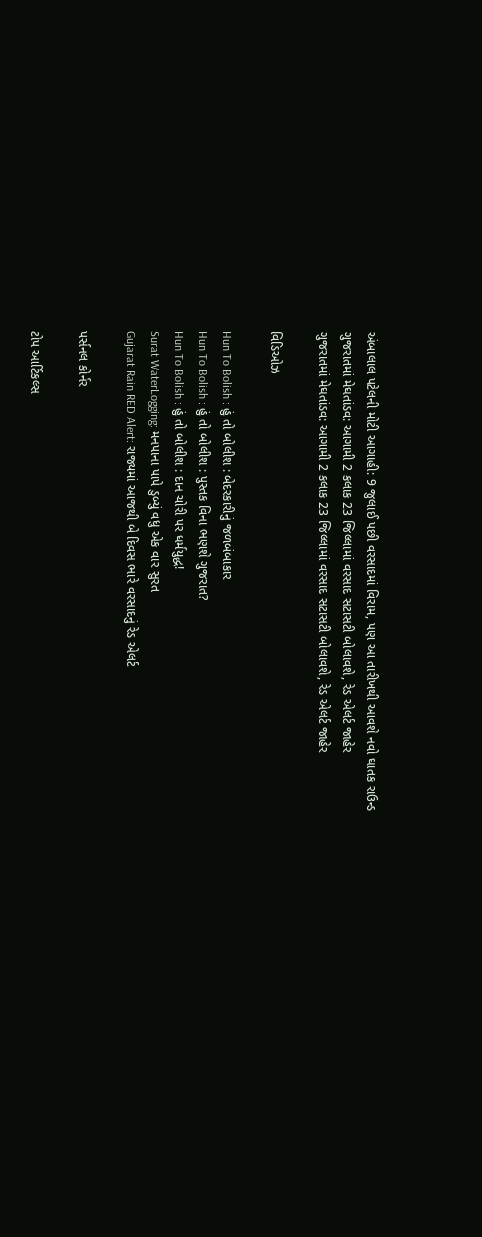અંબાલાલ પટેલની મોટી આગાહી: 9 જુલાઈ પછી વરસાદમાં વિરામ, પણ આ તારીખથી આવશે નવો ઘાતક રાઉન્ડ
ગુજરાતમાં મેઘતાંડવ: આગામી 2 કલાક 23 જિલ્લામાં વરસાદ સટાસટી બોલાવશે, રેડ એલર્ટ જાહેર
ગુજરાતમાં મેઘતાંડવ: આગામી 2 કલાક 23 જિલ્લામાં વરસાદ સટાસટી બોલાવશે, રેડ એલર્ટ જાહેર

વિડિઓઝ

Hun To Bolish : હું તો બોલીશ : બેદરકારીનું જળબંબાકાર
Hun To Bolish : હું તો બોલીશ : પુસ્તક વિના ભણશે ગુજરાત?
Hun To Bolish : હું તો બોલીશ : દાન ચોરી પર ધર્મયુદ્ધ!
Surat WaterLogging: મનપાના પાપે ડુબ્યું વધુ એક વાર સુરત
Gujarat Rain RED Alert: રાજ્યમાં આજથી બે દિવસ ભારે વરસાદનું રેડ એલર્ટ

પર્સનલ કોર્નર

ટોપ આર્ટિકલ્સ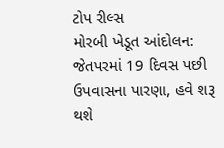ટોપ રીલ્સ
મોરબી ખેડૂત આંદોલન: જેતપરમાં 19 દિવસ પછી ઉપવાસના પારણા, હવે શરૂ થશે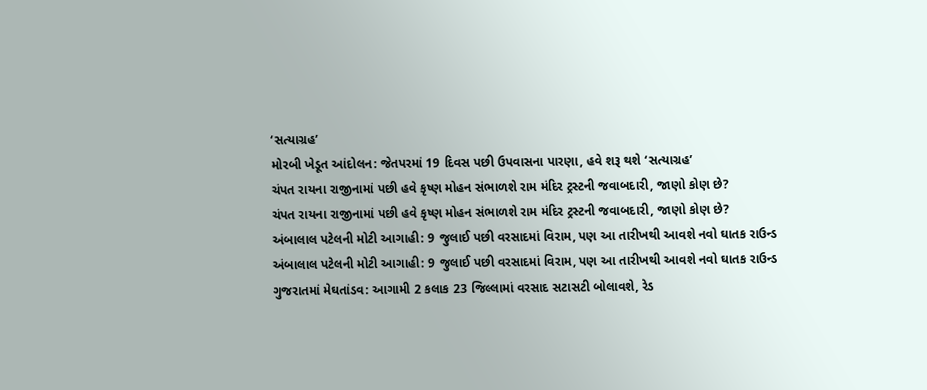‘સત્યાગ્રહ’
મોરબી ખેડૂત આંદોલન: જેતપરમાં 19 દિવસ પછી ઉપવાસના પારણા, હવે શરૂ થશે ‘સત્યાગ્રહ’
ચંપત રાયના રાજીનામાં પછી હવે કૃષ્ણ મોહન સંભાળશે રામ મંદિર ટ્રસ્ટની જવાબદારી, જાણો કોણ છે?
ચંપત રાયના રાજીનામાં પછી હવે કૃષ્ણ મોહન સંભાળશે રામ મંદિર ટ્રસ્ટની જવાબદારી, જાણો કોણ છે?
અંબાલાલ પટેલની મોટી આગાહી: 9 જુલાઈ પછી વરસાદમાં વિરામ, પણ આ તારીખથી આવશે નવો ઘાતક રાઉન્ડ
અંબાલાલ પટેલની મોટી આગાહી: 9 જુલાઈ પછી વરસાદમાં વિરામ, પણ આ તારીખથી આવશે નવો ઘાતક રાઉન્ડ
ગુજરાતમાં મેઘતાંડવ: આગામી 2 કલાક 23 જિલ્લામાં વરસાદ સટાસટી બોલાવશે, રેડ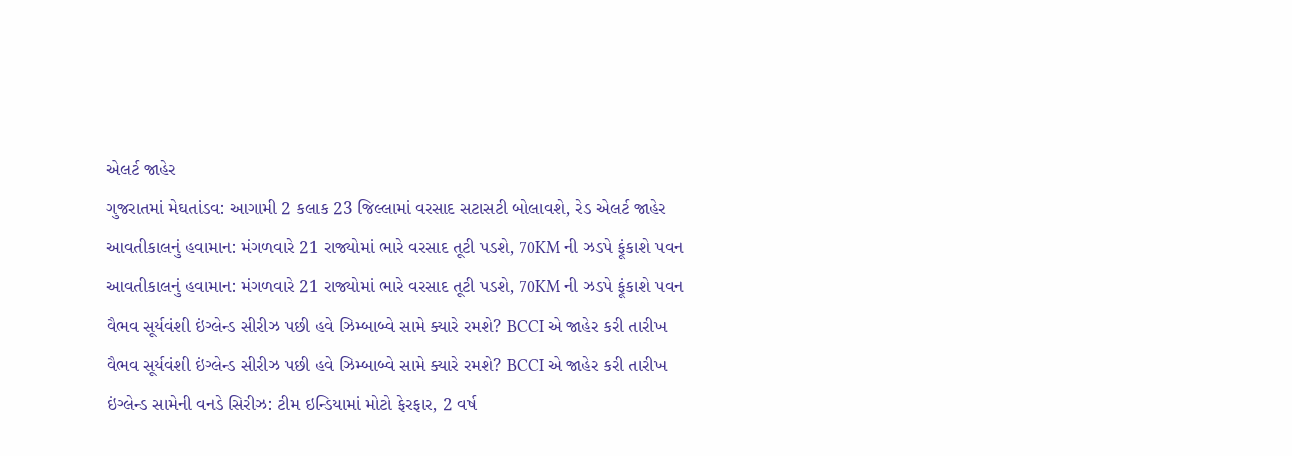એલર્ટ જાહેર
ગુજરાતમાં મેઘતાંડવ: આગામી 2 કલાક 23 જિલ્લામાં વરસાદ સટાસટી બોલાવશે, રેડ એલર્ટ જાહેર
આવતીકાલનું હવામાન: મંગળવારે 21 રાજ્યોમાં ભારે વરસાદ તૂટી પડશે, 70KM ની ઝડપે ફૂંકાશે પવન
આવતીકાલનું હવામાન: મંગળવારે 21 રાજ્યોમાં ભારે વરસાદ તૂટી પડશે, 70KM ની ઝડપે ફૂંકાશે પવન
વૈભવ સૂર્યવંશી ઇંગ્લેન્ડ સીરીઝ પછી હવે ઝિમ્બાબ્વે સામે ક્યારે રમશે? BCCI એ જાહેર કરી તારીખ
વૈભવ સૂર્યવંશી ઇંગ્લેન્ડ સીરીઝ પછી હવે ઝિમ્બાબ્વે સામે ક્યારે રમશે? BCCI એ જાહેર કરી તારીખ
ઇંગ્લેન્ડ સામેની વનડે સિરીઝ: ટીમ ઇન્ડિયામાં મોટો ફેરફાર, 2 વર્ષ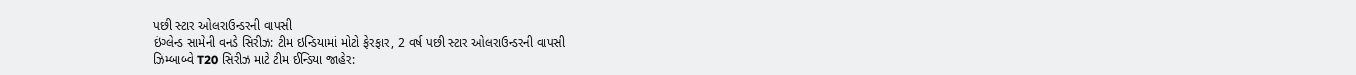પછી સ્ટાર ઓલરાઉન્ડરની વાપસી
ઇંગ્લેન્ડ સામેની વનડે સિરીઝ: ટીમ ઇન્ડિયામાં મોટો ફેરફાર, 2 વર્ષ પછી સ્ટાર ઓલરાઉન્ડરની વાપસી
ઝિમ્બાબ્વે T20 સિરીઝ માટે ટીમ ઈન્ડિયા જાહેર: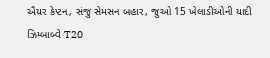ઐયર કેપ્ટન, સંજુ સેમસન બહાર, જુઓ 15 ખેલાડીઓની યાદી
ઝિમ્બાબ્વે T20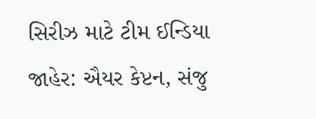સિરીઝ માટે ટીમ ઈન્ડિયા જાહેર: ઐયર કેપ્ટન, સંજુ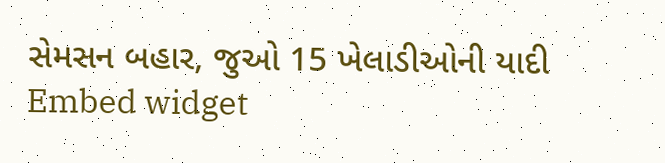સેમસન બહાર, જુઓ 15 ખેલાડીઓની યાદી
Embed widget